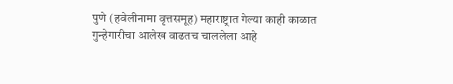पुणे (हवेलीनामा वृत्तसमूह) महाराष्ट्रात गेल्या काही काळात गुन्हेगारीचा आलेख वाढतच चाललेला आहे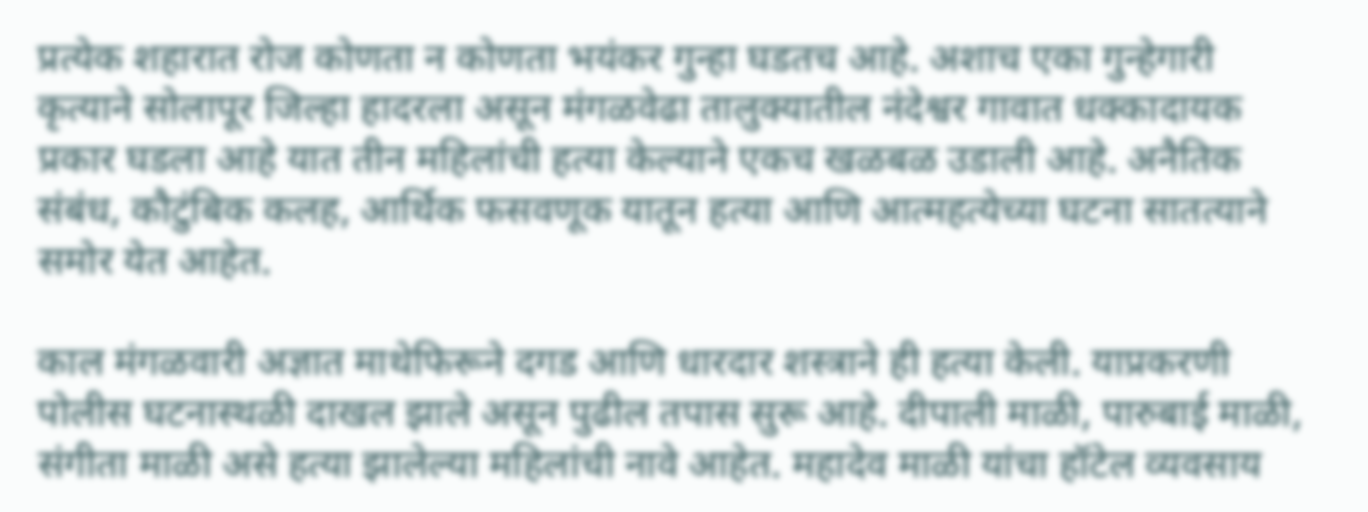प्रत्येक शहारात रोज कोणता न कोणता भयंकर गुन्हा घडतच आहे. अशाच एका गुन्हेगारी कृत्याने सोलापूर जिल्हा हादरला असून मंगळवेढा तालुक्यातील नंदेश्वर गावात धक्कादायक प्रकार घडला आहे यात तीन महिलांची हत्या केल्याने एकच खळबळ उडाली आहे. अनैतिक संबंध, कौटुंबिक कलह, आर्थिक फसवणूक यातून हत्या आणि आत्महत्येच्या घटना सातत्याने समोर येत आहेत.

काल मंगळवारी अज्ञात माथेफिरूने दगड आणि धारदार शस्त्राने ही हत्या केली. याप्रकरणी पोलीस घटनास्थळी दाखल झाले असून पुढील तपास सुरू आहे. दीपाली माळी, पारुबाई माळी, संगीता माळी असे हत्या झालेल्या महिलांची नावे आहेत. महादेव माळी यांचा हॉटेल व्यवसाय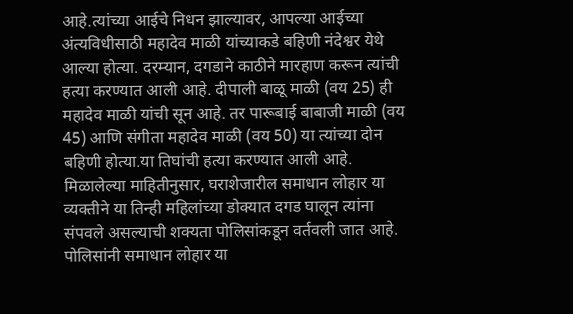आहे.त्यांच्या आईचे निधन झाल्यावर, आपल्या आईच्या अंत्यविधीसाठी महादेव माळी यांच्याकडे बहिणी नंदेश्वर येथे आल्या होत्या. दरम्यान, दगडाने काठीने मारहाण करून त्यांची हत्या करण्यात आली आहे. दीपाली बाळू माळी (वय 25) ही महादेव माळी यांची सून आहे. तर पारूबाई बाबाजी माळी (वय 45) आणि संगीता महादेव माळी (वय 50) या त्यांच्या दोन बहिणी होत्या.या तिघांची हत्या करण्यात आली आहे. मिळालेल्या माहितीनुसार, घराशेजारील समाधान लोहार या व्यक्तीने या तिन्ही महिलांच्या डोक्यात दगड घालून त्यांना संपवले असल्याची शक्यता पोलिसांकडून वर्तवली जात आहे. पोलिसांनी समाधान लोहार या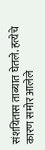संशयितास ताब्यात घेतले. हत्येचे कारण समोर आलेले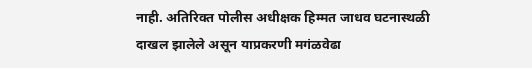नाही. अतिरिक्त पोलीस अधीक्षक हिम्मत जाधव घटनास्थळी दाखल झालेले असून याप्रकरणी मगंळवेढा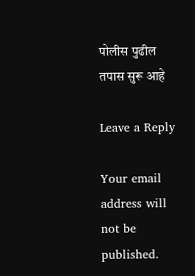पोलीस पुढील तपास सुरू आहे

Leave a Reply

Your email address will not be published.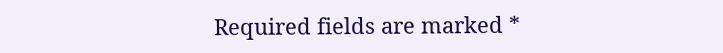Required fields are marked *